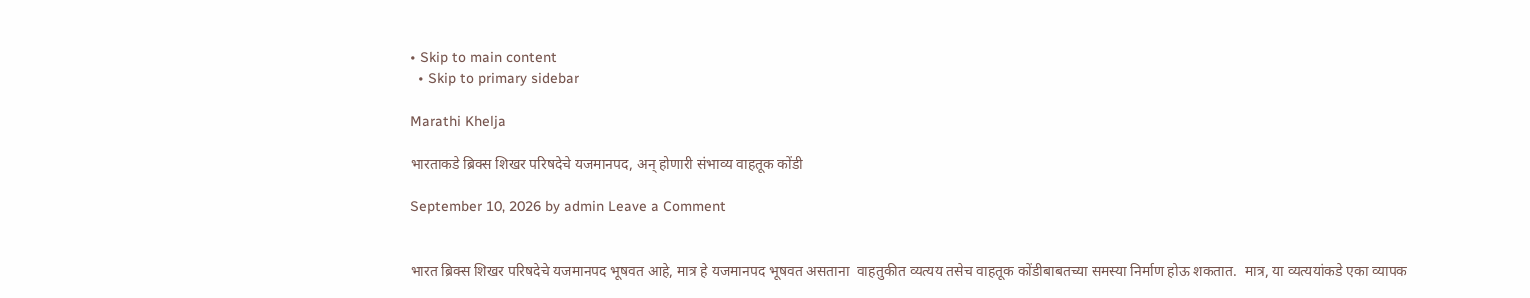• Skip to main content
  • Skip to primary sidebar

Marathi Khelja

भारताकडे ब्रिक्स शिखर परिषदेचे यजमानपद, अन् होणारी संभाव्य वाहतूक कोंडी

September 10, 2026 by admin Leave a Comment


भारत ब्रिक्स शिखर परिषदेचे यजमानपद भूषवत आहे, मात्र हे यजमानपद भूषवत असताना  वाहतुकीत व्यत्यय तसेच वाहतूक कोंडीबाबतच्या समस्या निर्माण होऊ शकतात.  मात्र, या व्यत्ययांकडे एका व्यापक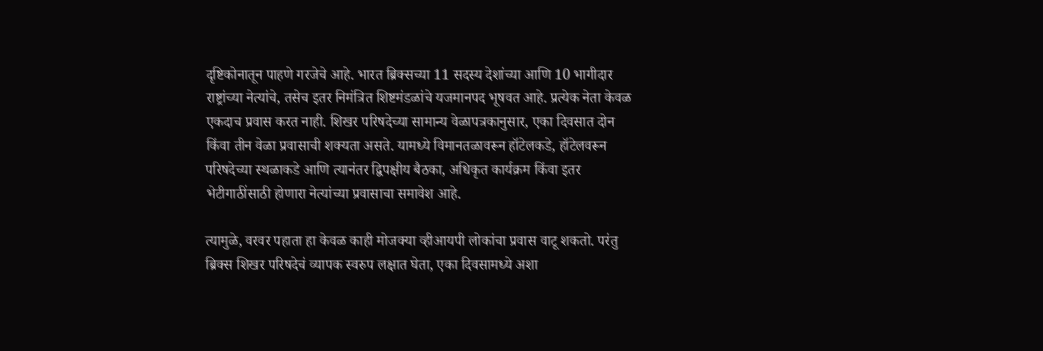दृष्टिकोनातून पाहणे गरजेचे आहे. भारत ब्रिक्सच्या 11 सदस्य देशांच्या आणि 10 भागीदार राष्ट्रांच्या नेत्यांचे, तसेच इतर निमंत्रित शिष्टमंडळांचे यजमानपद भूषवत आहे. प्रत्येक नेता केवळ एकदाच प्रवास करत नाही. शिखर परिषदेच्या सामान्य वेळापत्रकानुसार, एका दिवसात दोन किंवा तीन वेळा प्रवासाची शक्यता असते. यामध्ये विमानतळावरून हॉटेलकडे, हॉटेलवरून परिषदेच्या स्थळाकडे आणि त्यानंतर द्विपक्षीय बैठका, अधिकृत कार्यक्रम किंवा इतर भेटीगाठींसाठी होणारा नेत्यांच्या प्रवासाचा समावेश आहे.

त्यामुळे, वरवर पहाता हा केवळ काही मोजक्या व्हीआयपी लोकांचा प्रवास वाटू शकतो. परंतु ब्रिक्स शिखर परिषदेचं व्यापक स्वरुप लक्षात घेता, एका दिवसामध्ये अशा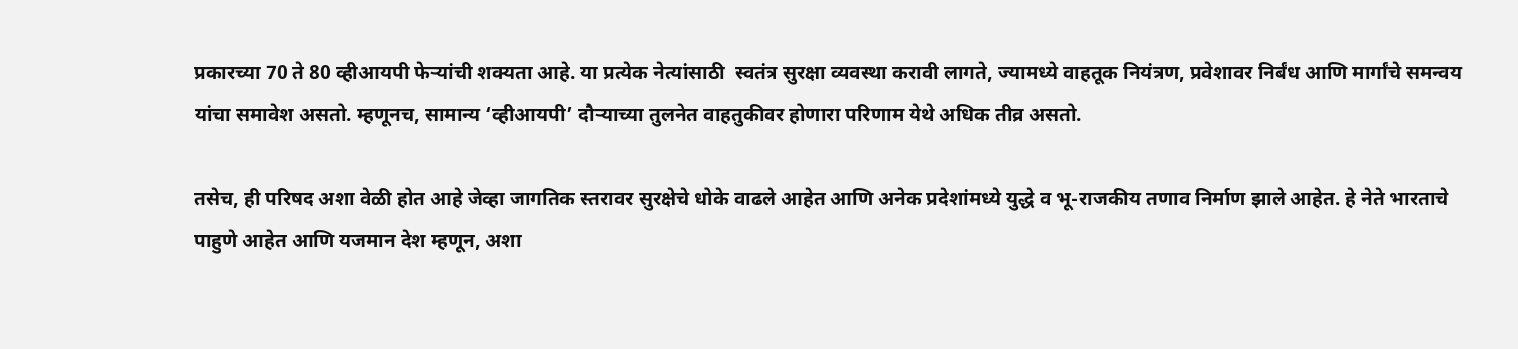प्रकारच्या 70 ते 80 व्हीआयपी फेऱ्यांची शक्यता आहे. या प्रत्येक नेत्यांसाठी  स्वतंत्र सुरक्षा व्यवस्था करावी लागते, ज्यामध्ये वाहतूक नियंत्रण, प्रवेशावर निर्बंध आणि मार्गांचे समन्वय यांचा समावेश असतो. म्हणूनच, सामान्य ‘व्हीआयपी’ दौऱ्याच्या तुलनेत वाहतुकीवर होणारा परिणाम येथे अधिक तीव्र असतो.

तसेच, ही परिषद अशा वेळी होत आहे जेव्हा जागतिक स्तरावर सुरक्षेचे धोके वाढले आहेत आणि अनेक प्रदेशांमध्ये युद्धे व भू-राजकीय तणाव निर्माण झाले आहेत. हे नेते भारताचे पाहुणे आहेत आणि यजमान देश म्हणून, अशा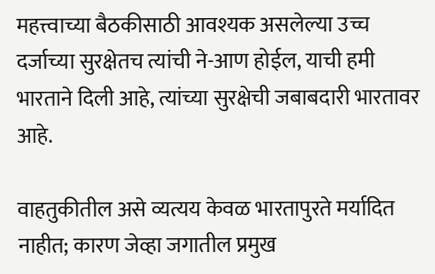महत्त्वाच्या बैठकीसाठी आवश्यक असलेल्या उच्च दर्जाच्या सुरक्षेतच त्यांची ने-आण होईल, याची हमी भारताने दिली आहे, त्यांच्या सुरक्षेची जबाबदारी भारतावर आहे.

वाहतुकीतील असे व्यत्यय केवळ भारतापुरते मर्यादित नाहीत; कारण जेव्हा जगातील प्रमुख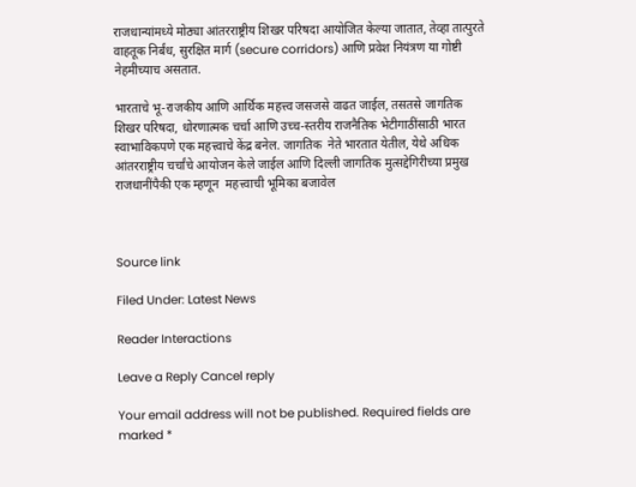राजधान्यांमध्ये मोठ्या आंतरराष्ट्रीय शिखर परिषदा आयोजित केल्या जातात, तेव्हा तात्पुरते वाहतूक निर्बंध, सुरक्षित मार्ग (secure corridors) आणि प्रवेश नियंत्रण या गोष्टी नेहमीच्याच असतात.

भारताचे भू-राजकीय आणि आर्थिक महत्त्व जसजसे वाढत जाईल, तसतसे जागतिक शिखर परिषदा, धोरणात्मक चर्चा आणि उच्च-स्तरीय राजनैतिक भेटीगाठींसाठी भारत स्वाभाविकपणे एक महत्त्वाचे केंद्र बनेल. जागतिक  नेते भारतात येतील, येथे अधिक आंतरराष्ट्रीय चर्चांचे आयोजन केले जाईल आणि दिल्ली जागतिक मुत्सद्देगिरीच्या प्रमुख राजधानींपैकी एक म्हणून  महत्त्वाची भूमिका बजावेल



Source link

Filed Under: Latest News

Reader Interactions

Leave a Reply Cancel reply

Your email address will not be published. Required fields are marked *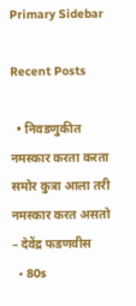Primary Sidebar

Recent Posts

  • निवडणुकीत नमस्कार करता करता समोर कुत्रा आला तरी नमस्कार करत असतो – देवेंद्र फडणवीस
  • 80s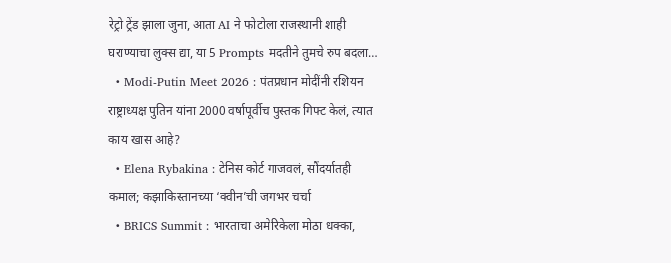रेट्रो ट्रेंड झाला जुना, आता AI ने फोटोला राजस्थानी शाही घराण्याचा लुक्स द्या, या 5 Prompts मदतीने तुमचे रुप बदला…
  • Modi-Putin Meet 2026 : पंतप्रधान मोदींनी रशियन राष्ट्राध्यक्ष पुतिन यांना 2000 वर्षापूर्वीच पुस्तक गिफ्ट केलं, त्यात काय खास आहे?
  • Elena Rybakina : टेनिस कोर्ट गाजवलं, सौंदर्यातही कमाल; कझाकिस्तानच्या ‘क्वीन’ची जगभर चर्चा
  • BRICS Summit : भारताचा अमेरिकेला मोठा धक्का,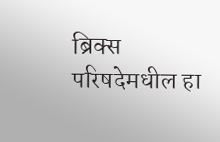ब्रिक्स परिषदेमधील हा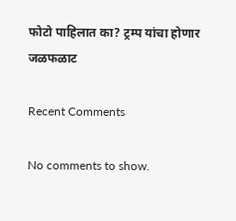फोटो पाहिलात का? ट्रम्प यांचा होणार जळफळाट

Recent Comments

No comments to show.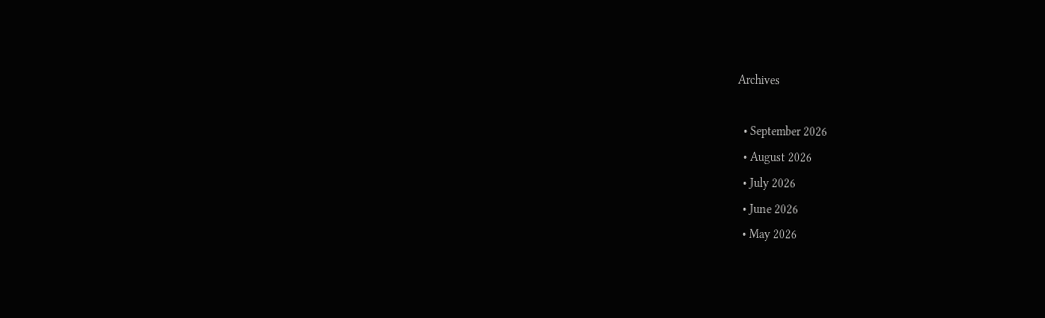Archives

  • September 2026
  • August 2026
  • July 2026
  • June 2026
  • May 2026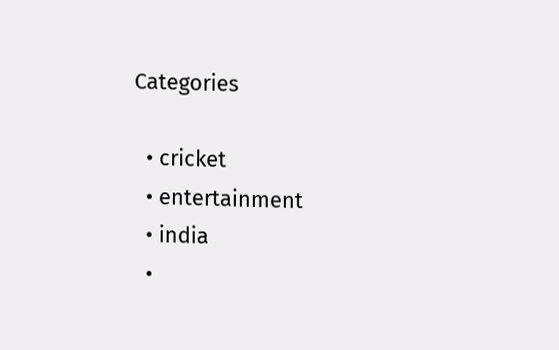Categories

  • cricket
  • entertainment
  • india
  •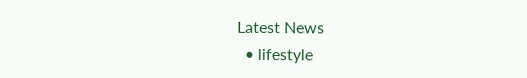Latest News
  • lifestyle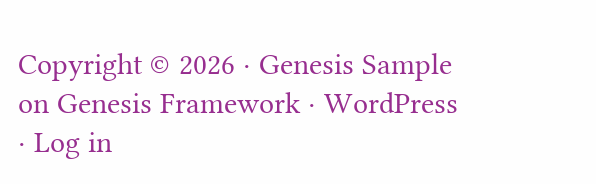Copyright © 2026 · Genesis Sample on Genesis Framework · WordPress · Log in